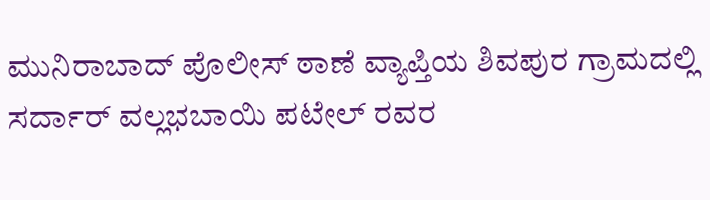ಮುನಿರಾಬಾದ್ ಪೊಲೀಸ್ ಠಾಣೆ ವ್ಯಾಪ್ತಿಯ ಶಿವಪುರ ಗ್ರಾಮದಲ್ಲಿ ಸರ್ದಾರ್ ವಲ್ಲಭಬಾಯಿ ಪಟೇಲ್ ರವರ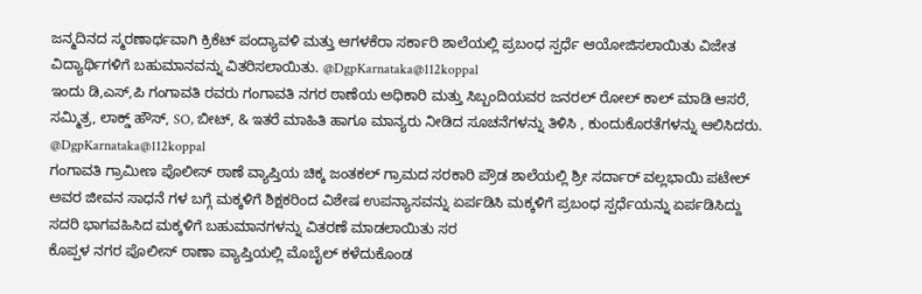ಜನ್ಮದಿನದ ಸ್ಮರಣಾರ್ಥವಾಗಿ ಕ್ರಿಕೆಟ್ ಪಂದ್ಯಾವಳಿ ಮತ್ತು ಆಗಳಕೆರಾ ಸರ್ಕಾರಿ ಶಾಲೆಯಲ್ಲಿ ಪ್ರಬಂಧ ಸ್ಪರ್ಧೆ ಆಯೋಜಿಸಲಾಯಿತು ವಿಜೇತ ವಿದ್ಯಾರ್ಥಿಗಳಿಗೆ ಬಹುಮಾನವನ್ನು ವಿತರಿಸಲಾಯಿತು. @DgpKarnataka@112koppal
ಇಂದು ಡಿ,ಎಸ್,ಪಿ ಗಂಗಾವತಿ ರವರು ಗಂಗಾವತಿ ನಗರ ಠಾಣೆಯ ಅಧಿಕಾರಿ ಮತ್ತು ಸಿಬ್ಬಂದಿಯವರ ಜನರಲ್ ರೋಲ್ ಕಾಲ್ ಮಾಡಿ ಆಸರೆ, ಸಮ್ಮಿತ್ರ, ಲಾಕ್ಡ್ ಹೌಸ್, SO, ಬೀಟ್, & ಇತರೆ ಮಾಹಿತಿ ಹಾಗೂ ಮಾನ್ಯರು ನೀಡಿದ ಸೂಚನೆಗಳನ್ನು ತಿಳಿಸಿ , ಕುಂದುಕೊರತೆಗಳನ್ನು ಆಲಿಸಿದರು. @DgpKarnataka@112koppal
ಗಂಗಾವತಿ ಗ್ರಾಮೀಣ ಪೊಲೀಸ್ ಠಾಣೆ ವ್ಯಾಪ್ತಿಯ ಚಿಕ್ಕ ಜಂತಕಲ್ ಗ್ರಾಮದ ಸರಕಾರಿ ಪ್ರೌಡ ಶಾಲೆಯಲ್ಲಿ ಶ್ರೀ ಸರ್ದಾರ್ ವಲ್ಲಭಾಯಿ ಪಟೇಲ್ ಅವರ ಜೀವನ ಸಾಧನೆ ಗಳ ಬಗ್ಗೆ ಮಕ್ಕಳಿಗೆ ಶಿಕ್ಷಕರಿಂದ ವಿಶೇಷ ಉಪನ್ಯಾಸವನ್ನು ಏರ್ಪಡಿಸಿ ಮಕ್ಕಳಿಗೆ ಪ್ರಬಂಧ ಸ್ಪರ್ಧೆಯನ್ನು ಏರ್ಪಡಿಸಿದ್ದು ಸದರಿ ಭಾಗವಹಿಸಿದ ಮಕ್ಕಳಿಗೆ ಬಹುಮಾನಗಳನ್ನು ವಿತರಣೆ ಮಾಡಲಾಯಿತು ಸರ
ಕೊಪ್ಪಳ ನಗರ ಪೊಲೀಸ್ ಠಾಣಾ ವ್ಯಾಪ್ತಿಯಲ್ಲಿ ಮೊಬೈಲ್ ಕಳೆದುಕೊಂಡ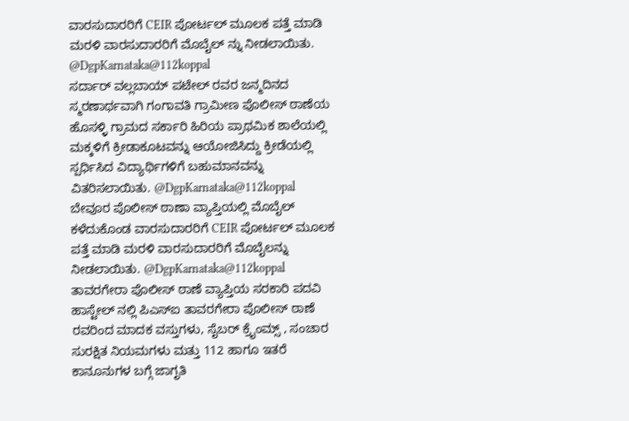ವಾರಸುದಾರರಿಗೆ CEIR ಪೋರ್ಟಲ್ ಮೂಲಕ ಪತ್ತೆ ಮಾಡಿ ಮರಳಿ ವಾರಸುದಾರರಿಗೆ ಮೊಬೈಲ್ ನ್ನು ನೀಡಲಾಯಿತು. @DgpKarnataka@112koppal
ಸರ್ದಾರ್ ವಲ್ಲಬಾಯ್ ಪಟೇಲ್ ರವರ ಜನ್ಮದಿನದ ಸ್ಮರಣಾರ್ಥವಾಗಿ ಗಂಗಾವತಿ ಗ್ರಾಮೀಣ ಪೊಲೀಸ್ ಠಾಣೆಯ ಹೊಸಳ್ಳಿ ಗ್ರಾಮದ ಸರ್ಕಾರಿ ಹಿರಿಯ ಪ್ರಾಥಮಿಕ ಶಾಲೆಯಲ್ಲಿ ಮಕ್ಕಳಿಗೆ ಕ್ರೀಡಾಕೂಟವನ್ನು ಆಯೋಜಿಸಿದ್ದು ಕ್ರೀಡೆಯಲ್ಲಿ ಸ್ಪರ್ಧಿಸಿದ ವಿದ್ಯಾರ್ಥಿಗಳಿಗೆ ಬಹುಮಾನವನ್ನು ವಿತರಿಸಲಾಯಿತು. @DgpKarnataka@112koppal
ಬೇವೂರ ಪೊಲೀಸ್ ಠಾಣಾ ವ್ಯಾಪ್ತಿಯಲ್ಲಿ ಮೊಬೈಲ್ ಕಳೆದುಕೊಂಡ ವಾರಸುದಾರರಿಗೆ CEIR ಪೋರ್ಟಲ್ ಮೂಲಕ ಪತ್ತೆ ಮಾಡಿ ಮರಳಿ ವಾರಸುದಾರರಿಗೆ ಮೊಬೈಲನ್ನು ನೀಡಲಾಯಿತು. @DgpKarnataka@112koppal
ತಾವರಗೇರಾ ಪೊಲೀಸ್ ಠಾಣೆ ವ್ಯಾಪ್ತಿಯ ಸರಕಾರಿ ಪದವಿ ಹಾಸ್ಟೇಲ್ ನಲ್ಲಿ ಪಿಎಸ್ಐ ತಾವರಗೇರಾ ಪೊಲೀಸ್ ಠಾಣೆ ರವರಿಂದ ಮಾದಕ ವಸ್ತುಗಳು, ಸೈಬರ್ ಕ್ರೈಂಮ್ಸ್ , ಸಂಚಾರ ಸುರಕ್ಷಿತ ನಿಯಮಗಳು ಮತ್ತು 112 ಹಾಗೂ ಇತರೆ ಕಾನೂನುಗಳ ಬಗ್ಗೆ ಜಾಗೃತಿ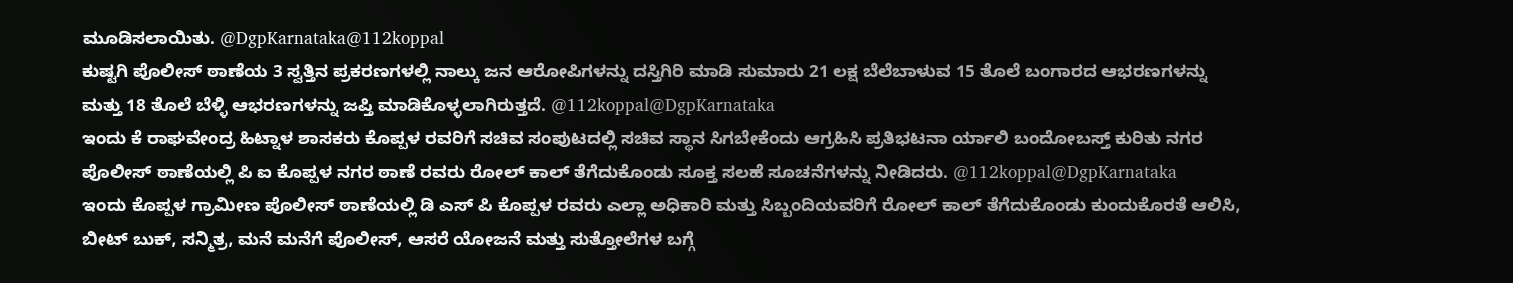ಮೂಡಿಸಲಾಯಿತು. @DgpKarnataka@112koppal
ಕುಷ್ಟಗಿ ಪೊಲೀಸ್ ಠಾಣೆಯ 3 ಸ್ವತ್ತಿನ ಪ್ರಕರಣಗಳಲ್ಲಿ ನಾಲ್ಕು ಜನ ಆರೋಪಿಗಳನ್ನು ದಸ್ತಿಗಿರಿ ಮಾಡಿ ಸುಮಾರು 21 ಲಕ್ಷ ಬೆಲೆಬಾಳುವ 15 ತೊಲೆ ಬಂಗಾರದ ಆಭರಣಗಳನ್ನು ಮತ್ತು 18 ತೊಲೆ ಬೆಳ್ಳಿ ಆಭರಣಗಳನ್ನು ಜಪ್ತಿ ಮಾಡಿಕೊಳ್ಳಲಾಗಿರುತ್ತದೆ. @112koppal@DgpKarnataka
ಇಂದು ಕೆ ರಾಘವೇಂದ್ರ ಹಿಟ್ನಾಳ ಶಾಸಕರು ಕೊಪ್ಪಳ ರವರಿಗೆ ಸಚಿವ ಸಂಪುಟದಲ್ಲಿ ಸಚಿವ ಸ್ಥಾನ ಸಿಗಬೇಕೆಂದು ಆಗ್ರಹಿಸಿ ಪ್ರತಿಭಟನಾ ರ್ಯಾಲಿ ಬಂದೋಬಸ್ತ್ ಕುರಿತು ನಗರ ಪೊಲೀಸ್ ಠಾಣೆಯಲ್ಲಿ ಪಿ ಐ ಕೊಪ್ಪಳ ನಗರ ಠಾಣೆ ರವರು ರೋಲ್ ಕಾಲ್ ತೆಗೆದುಕೊಂಡು ಸೂಕ್ತ ಸಲಹೆ ಸೂಚನೆಗಳನ್ನು ನೀಡಿದರು. @112koppal@DgpKarnataka
ಇಂದು ಕೊಪ್ಪಳ ಗ್ರಾಮೀಣ ಪೊಲೀಸ್ ಠಾಣೆಯಲ್ಲಿ ಡಿ ಎಸ್ ಪಿ ಕೊಪ್ಪಳ ರವರು ಎಲ್ಲಾ ಅಧಿಕಾರಿ ಮತ್ತು ಸಿಬ್ಬಂದಿಯವರಿಗೆ ರೋಲ್ ಕಾಲ್ ತೆಗೆದುಕೊಂಡು ಕುಂದುಕೊರತೆ ಆಲಿಸಿ, ಬೀಟ್ ಬುಕ್, ಸನ್ಮಿತ್ರ, ಮನೆ ಮನೆಗೆ ಪೊಲೀಸ್, ಆಸರೆ ಯೋಜನೆ ಮತ್ತು ಸುತ್ತೋಲೆಗಳ ಬಗ್ಗೆ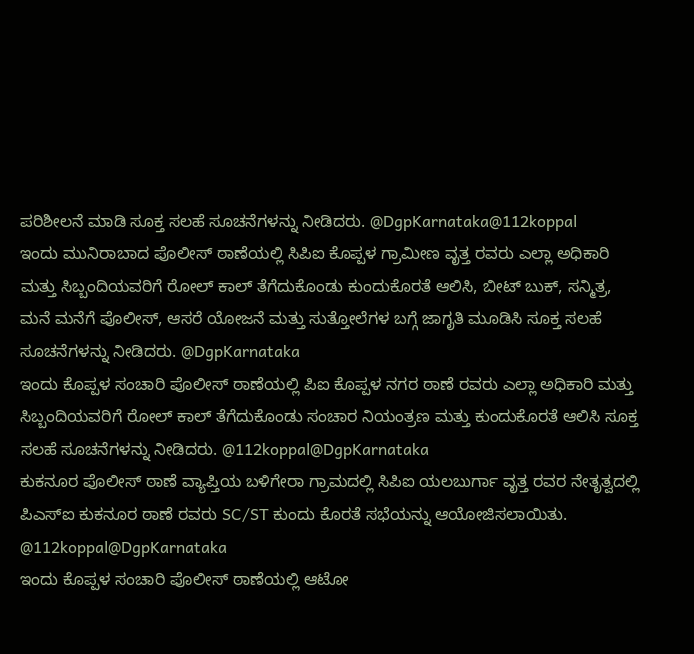ಪರಿಶೀಲನೆ ಮಾಡಿ ಸೂಕ್ತ ಸಲಹೆ ಸೂಚನೆಗಳನ್ನು ನೀಡಿದರು. @DgpKarnataka@112koppal
ಇಂದು ಮುನಿರಾಬಾದ ಪೊಲೀಸ್ ಠಾಣೆಯಲ್ಲಿ ಸಿಪಿಐ ಕೊಪ್ಪಳ ಗ್ರಾಮೀಣ ವೃತ್ತ ರವರು ಎಲ್ಲಾ ಅಧಿಕಾರಿ ಮತ್ತು ಸಿಬ್ಬಂದಿಯವರಿಗೆ ರೋಲ್ ಕಾಲ್ ತೆಗೆದುಕೊಂಡು ಕುಂದುಕೊರತೆ ಆಲಿಸಿ, ಬೀಟ್ ಬುಕ್, ಸನ್ಮಿತ್ರ, ಮನೆ ಮನೆಗೆ ಪೊಲೀಸ್, ಆಸರೆ ಯೋಜನೆ ಮತ್ತು ಸುತ್ತೋಲೆಗಳ ಬಗ್ಗೆ ಜಾಗೃತಿ ಮೂಡಿಸಿ ಸೂಕ್ತ ಸಲಹೆ ಸೂಚನೆಗಳನ್ನು ನೀಡಿದರು. @DgpKarnataka
ಇಂದು ಕೊಪ್ಪಳ ಸಂಚಾರಿ ಪೊಲೀಸ್ ಠಾಣೆಯಲ್ಲಿ ಪಿಐ ಕೊಪ್ಪಳ ನಗರ ಠಾಣೆ ರವರು ಎಲ್ಲಾ ಅಧಿಕಾರಿ ಮತ್ತು ಸಿಬ್ಬಂದಿಯವರಿಗೆ ರೋಲ್ ಕಾಲ್ ತೆಗೆದುಕೊಂಡು ಸಂಚಾರ ನಿಯಂತ್ರಣ ಮತ್ತು ಕುಂದುಕೊರತೆ ಆಲಿಸಿ ಸೂಕ್ತ ಸಲಹೆ ಸೂಚನೆಗಳನ್ನು ನೀಡಿದರು. @112koppal@DgpKarnataka
ಕುಕನೂರ ಪೊಲೀಸ್ ಠಾಣೆ ವ್ಯಾಪ್ತಿಯ ಬಳಿಗೇರಾ ಗ್ರಾಮದಲ್ಲಿ ಸಿಪಿಐ ಯಲಬುರ್ಗಾ ವೃತ್ತ ರವರ ನೇತೃತ್ವದಲ್ಲಿ ಪಿಎಸ್ಐ ಕುಕನೂರ ಠಾಣೆ ರವರು SC/ST ಕುಂದು ಕೊರತೆ ಸಭೆಯನ್ನು ಆಯೋಜಿಸಲಾಯಿತು. @112koppal@DgpKarnataka
ಇಂದು ಕೊಪ್ಪಳ ಸಂಚಾರಿ ಪೊಲೀಸ್ ಠಾಣೆಯಲ್ಲಿ ಆಟೋ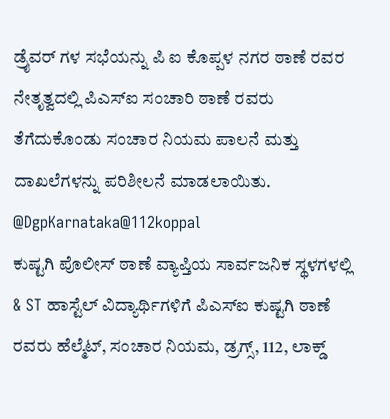ಡ್ರೈವರ್ ಗಳ ಸಭೆಯನ್ನು ಪಿ ಐ ಕೊಪ್ಪಳ ನಗರ ಠಾಣೆ ರವರ ನೇತೃತ್ವದಲ್ಲಿ ಪಿಎಸ್ಐ ಸಂಚಾರಿ ಠಾಣೆ ರವರು ತೆಗೆದುಕೊಂಡು ಸಂಚಾರ ನಿಯಮ ಪಾಲನೆ ಮತ್ತು ದಾಖಲೆಗಳನ್ನು ಪರಿಶೀಲನೆ ಮಾಡಲಾಯಿತು. @DgpKarnataka@112koppal
ಕುಷ್ಟಗಿ ಪೊಲೀಸ್ ಠಾಣೆ ವ್ಯಾಪ್ತಿಯ ಸಾರ್ವಜನಿಕ ಸ್ಥಳಗಳಲ್ಲಿ & ST ಹಾಸ್ಟೆಲ್ ವಿದ್ಯಾರ್ಥಿಗಳಿಗೆ ಪಿಎಸ್ಐ ಕುಷ್ಟಗಿ ಠಾಣೆ ರವರು ಹೆಲ್ಮೆಟ್, ಸಂಚಾರ ನಿಯಮ, ಡ್ರಗ್ಸ್, 112, ಲಾಕ್ಡ್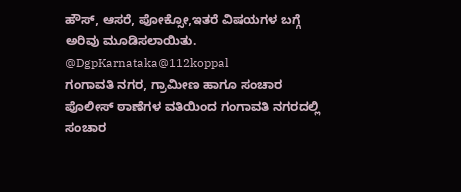ಹೌಸ್, ಆಸರೆ, ಪೋಕ್ಸೋ,ಇತರೆ ವಿಷಯಗಳ ಬಗ್ಗೆ ಅರಿವು ಮೂಡಿಸಲಾಯಿತು. @DgpKarnataka@112koppal
ಗಂಗಾವತಿ ನಗರ, ಗ್ರಾಮೀಣ ಹಾಗೂ ಸಂಚಾರ ಪೊಲೀಸ್ ಠಾಣೆಗಳ ವತಿಯಿಂದ ಗಂಗಾವತಿ ನಗರದಲ್ಲಿ ಸಂಚಾರ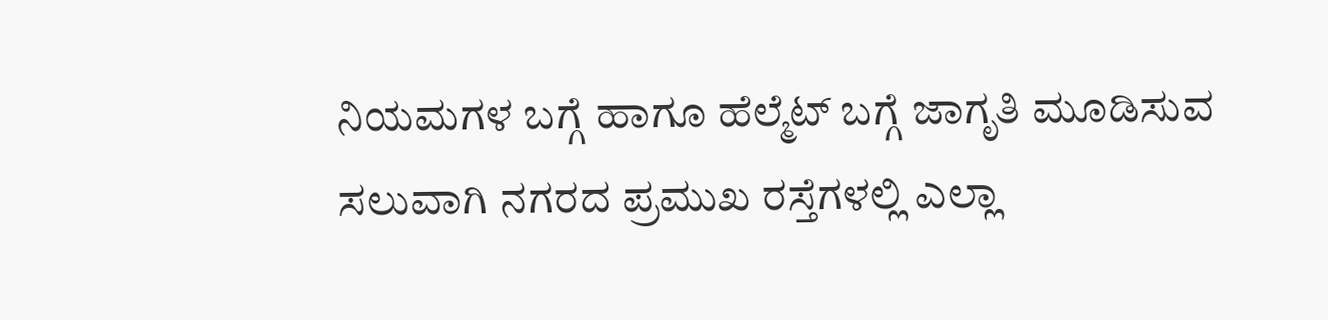ನಿಯಮಗಳ ಬಗ್ಗೆ ಹಾಗೂ ಹೆಲ್ಮೆಟ್ ಬಗ್ಗೆ ಜಾಗೃತಿ ಮೂಡಿಸುವ ಸಲುವಾಗಿ ನಗರದ ಪ್ರಮುಖ ರಸ್ತೆಗಳಲ್ಲಿ ಎಲ್ಲಾ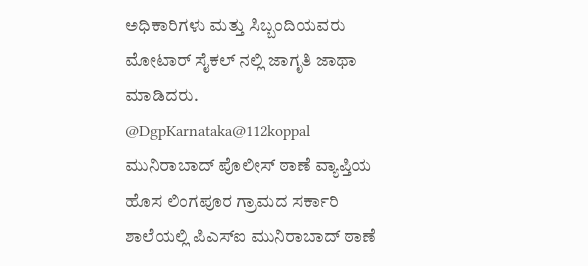ಅಧಿಕಾರಿಗಳು ಮತ್ತು ಸಿಬ್ಬಂದಿಯವರು ಮೋಟಾರ್ ಸೈಕಲ್ ನಲ್ಲಿ ಜಾಗೃತಿ ಜಾಥಾ ಮಾಡಿದರು. @DgpKarnataka@112koppal
ಮುನಿರಾಬಾದ್ ಪೊಲೀಸ್ ಠಾಣೆ ವ್ಯಾಪ್ತಿಯ ಹೊಸ ಲಿಂಗಪೂರ ಗ್ರಾಮದ ಸರ್ಕಾರಿ ಶಾಲೆಯಲ್ಲಿ ಪಿಎಸ್ಐ ಮುನಿರಾಬಾದ್ ಠಾಣೆ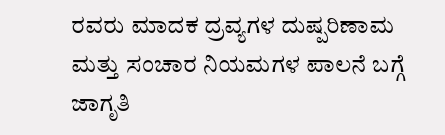ರವರು ಮಾದಕ ದ್ರವ್ಯಗಳ ದುಷ್ಪರಿಣಾಮ ಮತ್ತು ಸಂಚಾರ ನಿಯಮಗಳ ಪಾಲನೆ ಬಗ್ಗೆ ಜಾಗೃತಿ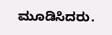ಮೂಡಿಸಿದರು.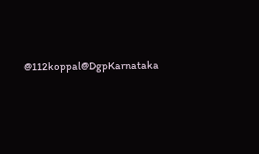@112koppal@DgpKarnataka